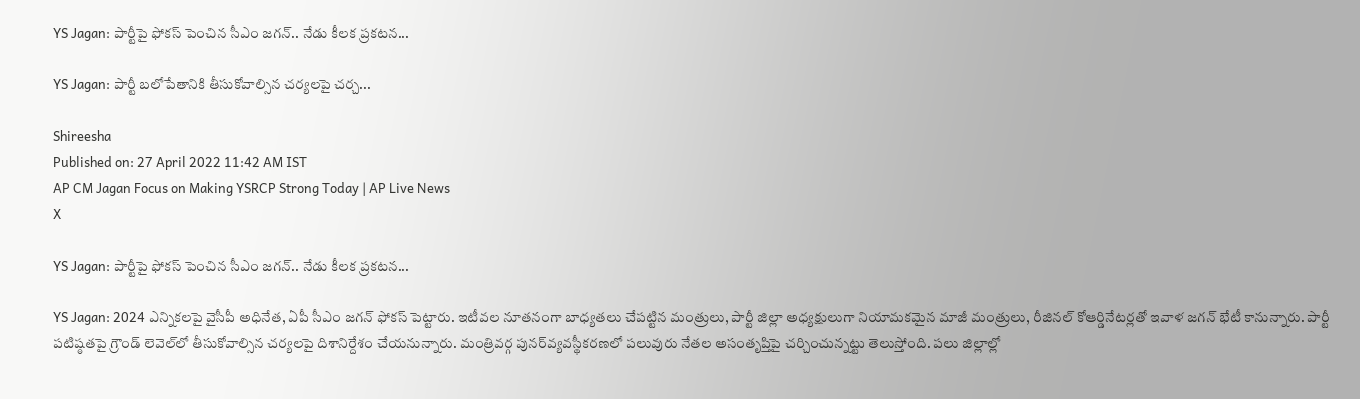YS Jagan: పార్టీపై ఫోకస్ పెంచిన సీఎం జగన్.. నేడు కీలక ప్రకటన...

YS Jagan: పార్టీ బలోపేతానికి తీసుకోవాల్సిన చర్యలపై చర్చ...

Shireesha
Published on: 27 April 2022 11:42 AM IST
AP CM Jagan Focus on Making YSRCP Strong Today | AP Live News
X

YS Jagan: పార్టీపై ఫోకస్ పెంచిన సీఎం జగన్.. నేడు కీలక ప్రకటన...

YS Jagan: 2024 ఎన్నికలపై వైసీపీ అధినేత, ఏపీ సీఎం జగన్ ఫోకస్‌ పెట్టారు. ఇటీవల నూతనంగా బాధ్యతలు చేపట్టిన మంత్రులు, పార్టీ జిల్లా అధ్యక్షులుగా నియామకమైన మాజీ మంత్రులు, రీజినల్‌ కోఆర్డినేటర్లతో ఇవాళ జగన్‌ భేటీ కానున్నారు. పార్టీ పటిష్ఠతపై గ్రౌండ్‌ లెవెల్‌లో తీసుకోవాల్సిన చర్యలపై దిశానిర్దేశం చేయనున్నారు. మంత్రివర్గ పునర్‌వ్యవస్థీకరణలో పలువురు నేతల అసంతృప్తిపై చర్చించున్నట్టు తెలుస్తోంది. పలు జిల్లాల్లో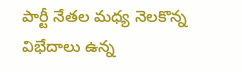పార్టీ నేతల మధ్య నెలకొన్న విభేదాలు ఉన్న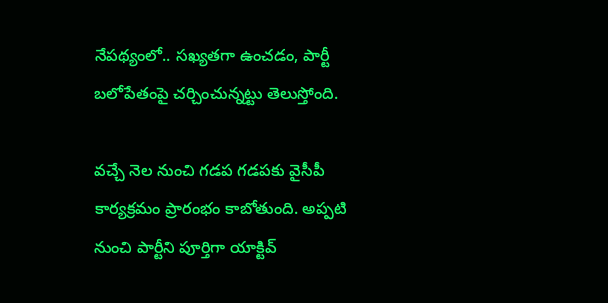నేపథ్యంలో.. సఖ్యతగా ఉంచడం, పార్టీ బలోపేతంపై చర్చించున్నట్టు తెలుస్తోంది.

వచ్చే నెల నుంచి గడప గడపకు వైసీపీ కార్యక్రమం ప్రారంభం కాబోతుంది. అప్పటి నుంచి పార్టీని పూర్తిగా యాక్టివ్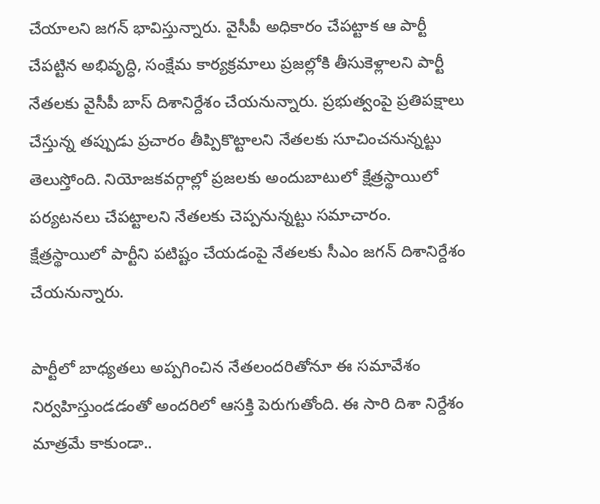చేయాలని జగన్ భావిస్తున్నారు. వైసీపీ అధికారం చేపట్టాక ఆ పార్టీ చేపట్టిన అభివృద్ధి, సంక్షేమ కార్యక్రమాలు ప్రజల్లోకి తీసుకెళ్లాలని పార్టీ నేతలకు వైసీపీ బాస్ దిశానిర్దేశం చేయనున్నారు. ప్రభుత్వంపై ప్రతిపక్షాలు చేస్తున్న తప్పుడు ప్రచారం తీప్పికొట్టాలని నేతలకు సూచించనున్నట్టు తెలుస్తోంది. నియోజకవర్గాల్లో ప్రజలకు అందుబాటులో క్షేత్రస్థాయిలో పర్యటనలు చేపట్టాలని నేతలకు చెప్పనున్నట్టు సమాచారం. క్షేత్రస్థాయిలో పార్టీని పటిష్టం చేయడంపై నేతలకు సీఎం జగన్ దిశానిర్దేశం చేయనున్నారు.

పార్టీలో బాధ్యతలు అప్పగించిన నేతలందరితోనూ ఈ సమావేశం నిర్వహిస్తుండడంతో అందరిలో ఆసక్తి పెరుగుతోంది. ఈ సారి దిశా నిర్దేశం మాత్రమే కాకుండా..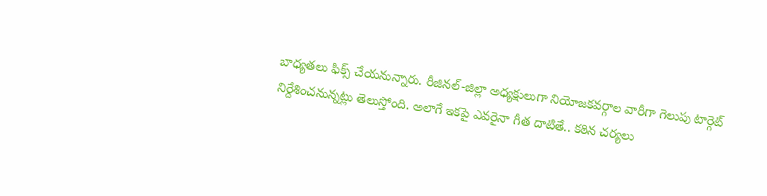బాధ్యతలు ఫిక్స్ చేయనున్నారు. రీజినల్-జిల్లా అధ్యక్షులుగా నియోజకవర్గాల వారీగా గెలుపు టార్గెట్ నిర్దేశించనున్నట్లు తెలుస్తోంది. అలాగే ఇకపై ఎవరైనా గీత దాటితే.. కఠిన చర్యలు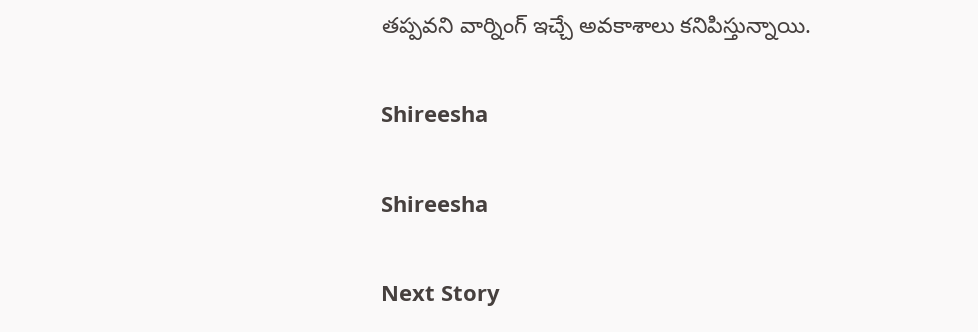తప్పవని వార్నింగ్ ఇచ్చే అవకాశాలు కనిపిస్తున్నాయి.

Shireesha

Shireesha

Next Story